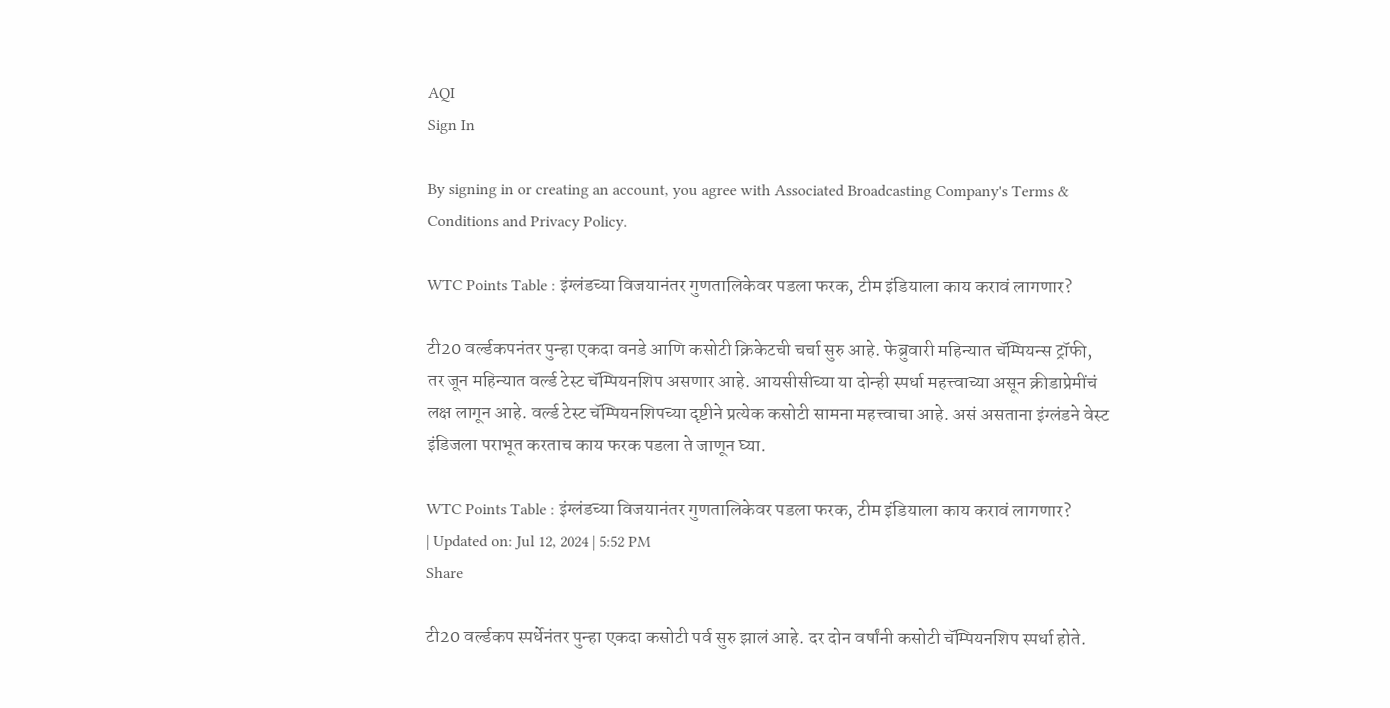AQI
Sign In

By signing in or creating an account, you agree with Associated Broadcasting Company's Terms & Conditions and Privacy Policy.

WTC Points Table : इंग्लंडच्या विजयानंतर गुणतालिकेवर पडला फरक, टीम इंडियाला काय करावं लागणार?

टी20 वर्ल्डकपनंतर पुन्हा एकदा वनडे आणि कसोटी क्रिकेटची चर्चा सुरु आहे. फेब्रुवारी महिन्यात चॅम्पियन्स ट्रॉफी, तर जून महिन्यात वर्ल्ड टेस्ट चॅम्पियनशिप असणार आहे. आयसीसीच्या या दोन्ही स्पर्धा महत्त्वाच्या असून क्रीडाप्रेमींचं लक्ष लागून आहे. वर्ल्ड टेस्ट चॅम्पियनशिपच्या दृष्टीने प्रत्येक कसोटी सामना महत्त्वाचा आहे. असं असताना इंग्लंडने वेस्ट इंडिजला पराभूत करताच काय फरक पडला ते जाणून घ्या.

WTC Points Table : इंग्लंडच्या विजयानंतर गुणतालिकेवर पडला फरक, टीम इंडियाला काय करावं लागणार?
| Updated on: Jul 12, 2024 | 5:52 PM
Share

टी20 वर्ल्डकप स्पर्धेनंतर पुन्हा एकदा कसोटी पर्व सुरु झालं आहे. दर दोन वर्षांनी कसोटी चॅम्पियनशिप स्पर्धा होते.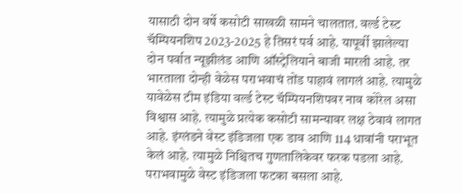यासाठी दोन वर्षे कसोटी साखळी सामने चालतात. वर्ल्ड टेस्ट चॅम्पियनशिप 2023-2025 हे तिसरं पर्व आहे. यापूर्वी झालेल्या दोन पर्वात न्यूझीलंड आणि ऑस्ट्रेलियाने बाजी मारली आहे. तर भारताला दोन्ही वेळेस पराभवाचं तोंड पाहावं लागलं आहे. त्यामुळे यावेळेस टीम इंडिया वर्ल्ड टेस्ट चॅम्पियनशिपवर नाव कोरेल असा विश्वास आहे. त्यामुळे प्रत्येक कसोटी सामन्यावर लक्ष ठेवावं लागत आहे. इंग्लंडने वेस्ट इंडिजला एक डाव आणि 114 धावांनी पराभूत केलं आहे. त्यामुळे निश्चितच गुणतालिकेवर फरक पडला आहे. पराभवामुळे वेस्ट इंडिजला फटका बसला आहे.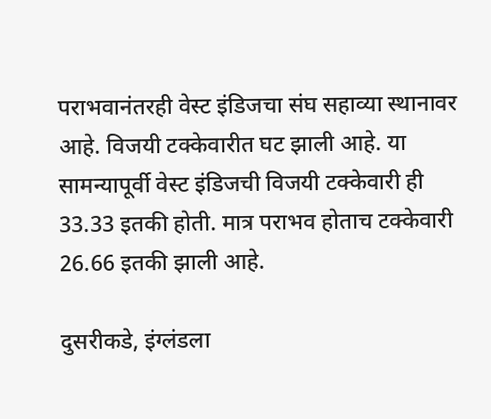पराभवानंतरही वेस्ट इंडिजचा संघ सहाव्या स्थानावर आहे. विजयी टक्केवारीत घट झाली आहे. या सामन्यापूर्वी वेस्ट इंडिजची विजयी टक्केवारी ही 33.33 इतकी होती. मात्र पराभव होताच टक्केवारी 26.66 इतकी झाली आहे.

दुसरीकडे, इंग्लंडला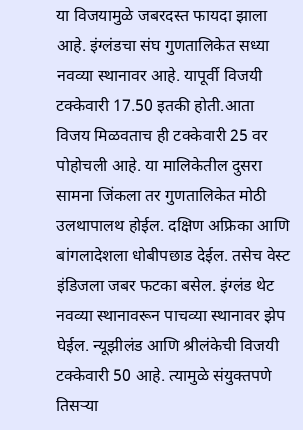या विजयामुळे जबरदस्त फायदा झाला आहे. इंग्लंडचा संघ गुणतालिकेत सध्या नवव्या स्थानावर आहे. यापूर्वी विजयी टक्केवारी 17.50 इतकी होती.आता विजय मिळवताच ही टक्केवारी 25 वर पोहोचली आहे. या मालिकेतील दुसरा सामना जिंकला तर गुणतालिकेत मोठी उलथापालथ होईल. दक्षिण अफ्रिका आणि बांगलादेशला धोबीपछाड देईल. तसेच वेस्ट इंडिजला जबर फटका बसेल. इंग्लंड थेट नवव्या स्थानावरून पाचव्या स्थानावर झेप घेईल. न्यूझीलंड आणि श्रीलंकेची विजयी टक्केवारी 50 आहे. त्यामुळे संयुक्तपणे तिसऱ्या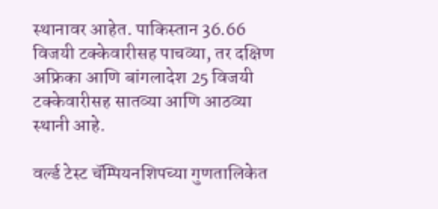स्थानावर आहेत. पाकिस्तान 36.66 विजयी टक्केवारीसह पाचव्या, तर दक्षिण अफ्रिका आणि बांगलादेश 25 विजयी टक्केवारीसह सातव्या आणि आठव्या स्थानी आहे.

वर्ल्ड टेस्ट चॅम्पियनशिपच्या गुणतालिकेत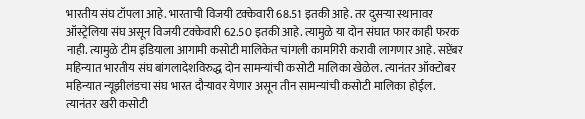भारतीय संघ टॉपला आहे. भारताची विजयी टक्केवारी 68.51 इतकी आहे. तर दुसऱ्या स्थानावर ऑस्ट्रेलिया संघ असून विजयी टक्केवारी 62.50 इतकी आहे. त्यामुळे या दोन संघात फार काही फरक नाही. त्यामुळे टीम इंडियाला आगामी कसोटी मालिकेत चांगली कामगिरी करावी लागणार आहे. सप्टेंबर महिन्यात भारतीय संघ बांगलादेशविरुद्ध दोन सामन्यांची कसोटी मालिका खेळेल. त्यानंतर ऑक्टोबर महिन्यात न्यूझीलंडचा संघ भारत दौऱ्यावर येणार असून तीन सामन्यांची कसोटी मालिका होईल. त्यानंतर खरी कसोटी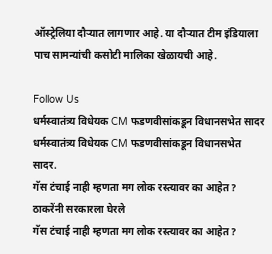ऑस्ट्रेलिया दौऱ्यात लागणार आहे. या दौऱ्यात टीम इंडियाला पाच सामन्यांची कसोटी मालिका खेळायची आहे.

Follow Us
धर्मस्वातंत्र्य विधेयक CM फडणवीसांकडून विधानसभेत सादर
धर्मस्वातंत्र्य विधेयक CM फडणवीसांकडून विधानसभेत सादर.
गॅस टंचाई नाही म्हणता मग लोक रस्त्यावर का आहेत? ठाकरेंनी सरकारला घेरले
गॅस टंचाई नाही म्हणता मग लोक रस्त्यावर का आहेत?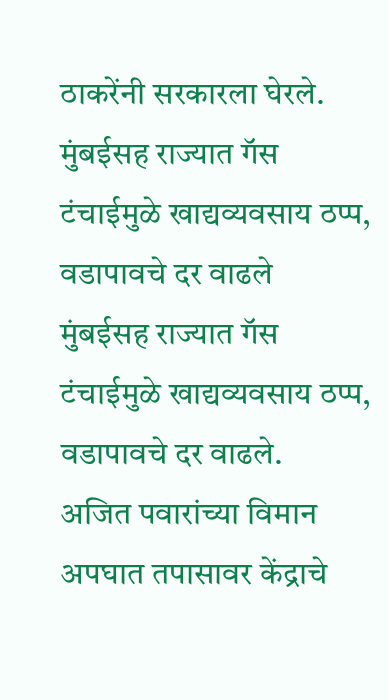ठाकरेंनी सरकारला घेरले.
मुंबईसह राज्यात गॅस टंचाईमुळे खाद्यव्यवसाय ठप्प, वडापावचे दर वाढले
मुंबईसह राज्यात गॅस टंचाईमुळे खाद्यव्यवसाय ठप्प, वडापावचे दर वाढले.
अजित पवारांच्या विमान अपघात तपासावर केंद्राचे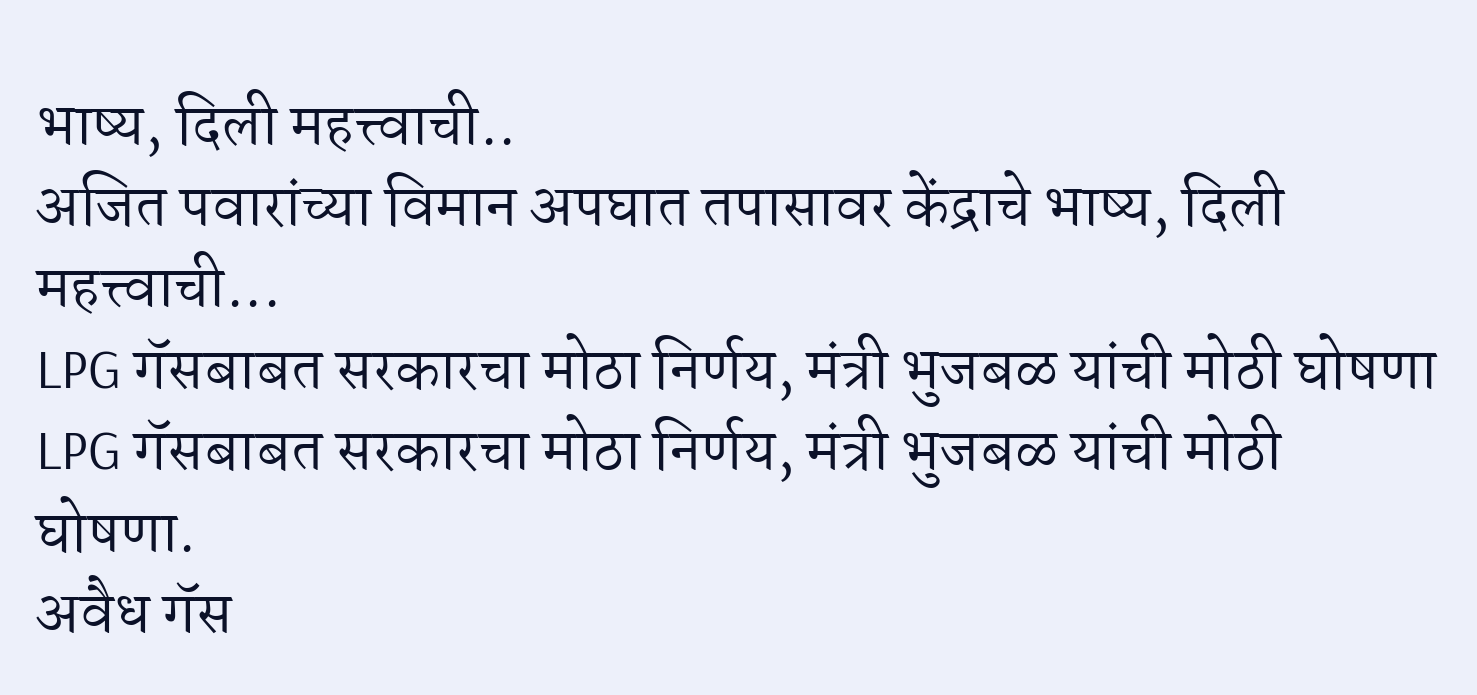भाष्य, दिली महत्त्वाची..
अजित पवारांच्या विमान अपघात तपासावर केंद्राचे भाष्य, दिली महत्त्वाची...
LPG गॅसबाबत सरकारचा मोठा निर्णय, मंत्री भुजबळ यांची मोठी घोषणा
LPG गॅसबाबत सरकारचा मोठा निर्णय, मंत्री भुजबळ यांची मोठी घोषणा.
अवैध गॅस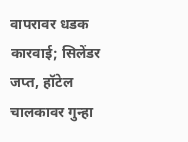वापरावर धडक कारवाई; सिलेंडर जप्त, हॉटेल चालकावर गुन्हा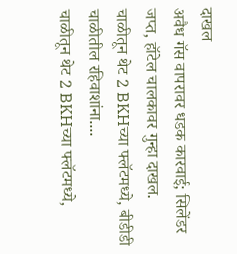दाखल
अवैध गॅस वापरावर धडक कारवाई; सिलेंडर जप्त, हॉटेल चालकावर गुन्हा दाखल.
चाळीतून थेट 2 BKHच्या फ्लॅटमध्ये, बीडीडी चाळीतील रहिवाशांना....
चाळीतून थेट 2 BKHच्या फ्लॅटमध्ये,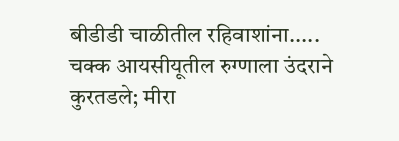बीडीडी चाळीतील रहिवाशांना.....
चक्क आयसीयूतील रुग्णाला उंदराने कुरतडले; मीरा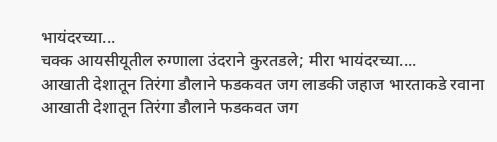भायंदरच्या...
चक्क आयसीयूतील रुग्णाला उंदराने कुरतडले; मीरा भायंदरच्या....
आखाती देशातून तिरंगा डौलाने फडकवत जग लाडकी जहाज भारताकडे रवाना
आखाती देशातून तिरंगा डौलाने फडकवत जग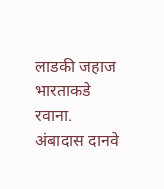लाडकी जहाज भारताकडे रवाना.
अंबादास दानवे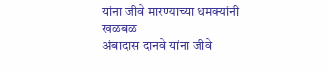यांना जीवे मारण्याच्या धमक्यांनी खळबळ
अंबादास दानवे यांना जीवे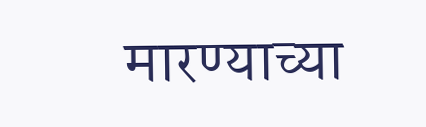मारण्याच्या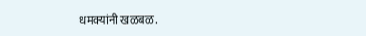धमक्यांनी खळबळ.